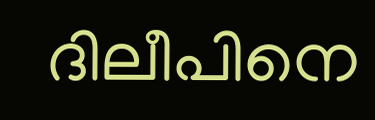ദിലീപിനെ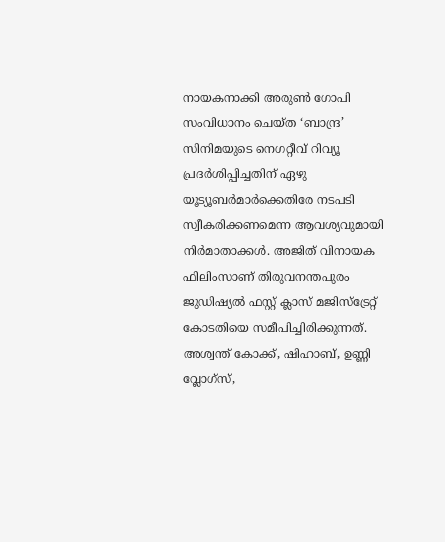നായകനാക്കി അരുൺ ഗോപി സംവിധാനം ചെയ്ത ‘ബാന്ദ്ര’ സിനിമയുടെ നെഗറ്റീവ് റിവ്യൂ പ്രദർശിപ്പിച്ചതിന് ഏഴു യൂട്യൂബർമാർക്കെതിരേ നടപടി സ്വീകരിക്കണമെന്ന ആവശ്യവുമായി നിർമാതാക്കൾ. അജിത് വിനായക ഫിലിംസാണ് തിരുവനന്തപുരം ജുഡിഷ്യൽ ഫസ്റ്റ് ക്ലാസ് മജിസ്ട്രേറ്റ് കോടതിയെ സമീപിച്ചിരിക്കുന്നത്. അശ്വന്ത് കോക്ക്, ഷിഹാബ്, ഉണ്ണി വ്ലോഗ്സ്,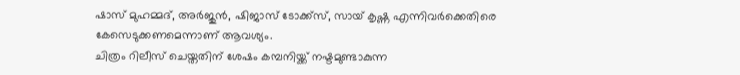ഷാസ് മുഹമ്മദ്, അർജുൻ, ഷിജാസ് ടോക്ക്സ്, സായ് കൃഷ്ണ എന്നിവർക്കെതിരെ കേസെടുക്കണമെന്നാണ് ആവശ്യം.
ചിത്രം റിലീസ് ചെയ്തതിന് ശേഷം കമ്പനിയ്ക്ക് നഷ്ടമുണ്ടാകുന്ന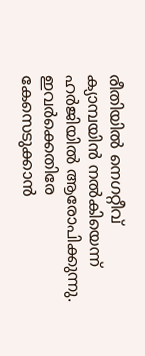രീതിയിൽ നെഗറ്റീവ് ക്യാമ്പയിൻ നൽകിയെന്ന് ഹർജിയിൽ ആരോപിക്കുന്നു. ഇവർക്കെതിരേ കേസെടുക്കാൻ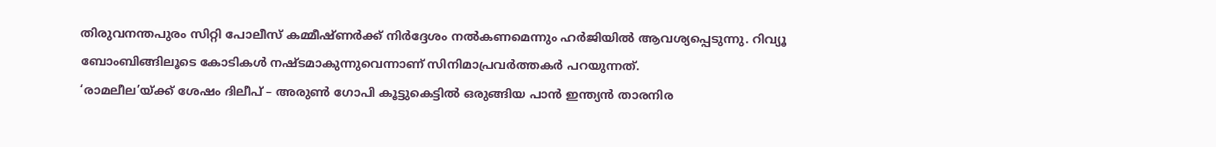തിരുവനന്തപുരം സിറ്റി പോലീസ് കമ്മീഷ്ണർക്ക് നിർദ്ദേശം നൽകണമെന്നും ഹർജിയിൽ ആവശ്യപ്പെടുന്നു. റിവ്യൂ ബോംബിങ്ങിലൂടെ കോടികൾ നഷ്ടമാകുന്നുവെന്നാണ് സിനിമാപ്രവർത്തകർ പറയുന്നത്.
‘രാമലീല’യ്ക്ക് ശേഷം ദിലീപ് – അരുൺ ഗോപി കൂട്ടുകെട്ടിൽ ഒരുങ്ങിയ പാൻ ഇന്ത്യൻ താരനിര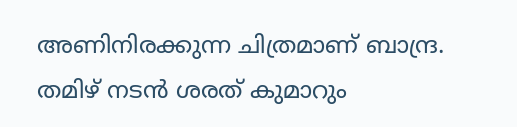അണിനിരക്കുന്ന ചിത്രമാണ് ബാന്ദ്ര. തമിഴ് നടൻ ശരത് കുമാറും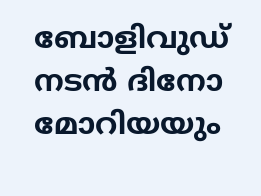ബോളിവുഡ് നടൻ ദിനോ മോറിയയും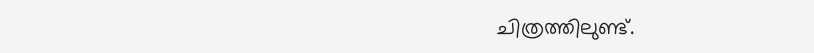ചിത്രത്തിലുണ്ട്.